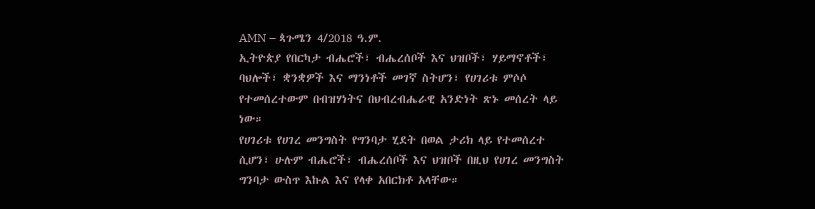AMN – ጳጉሜን 4/2018 ዓ.ም.
ኢትዮጵያ የበርካታ ብሔሮች፣ ብሔረሰቦች እና ህዝቦች፣ ሃይማኖቶች፣ ባህሎች፣ ቋንቋዎች እና ማንነቶች መገኛ ስትሆን፣ የሀገሪቱ ምሶሶ የተመሰረተውም በብዝሃነትና በህብረብሔራዊ አንድነት ጽኑ መሰረት ላይ ነው።
የሀገሪቱ የሀገረ መንግስት የግንባታ ሂደት በወል ታሪክ ላይ የተመሰረተ ሲሆን፣ ሁሉም ብሔሮች፣ ብሔረሰቦች እና ህዝቦች በዚህ የሀገረ መንግስት ግንባታ ውስጥ እኩል እና የላቀ አበርክቶ አላቸው።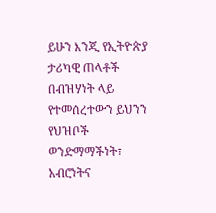ይሁን እንጂ የኢትዮጵያ ታሪካዊ ጠላቶች በብዝሃነት ላይ የተመሰረተውን ይህንን የህዝቦች ወንድማማችነት፣ አብሮነትና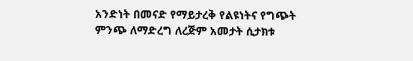አንድነት በመናድ የማይታረቅ የልዩነትና የግጭት ምንጭ ለማድረግ ለረጅም አመታት ሲታክቱ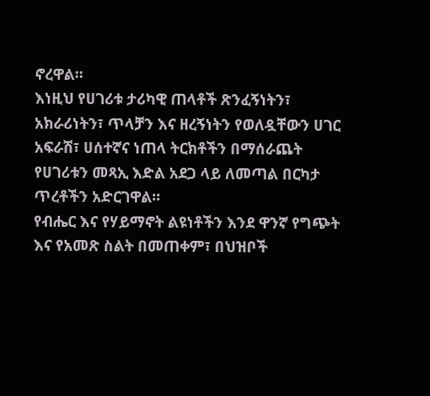ኖረዋል።
እነዚህ የሀገሪቱ ታሪካዊ ጠላቶች ጽንፈኝነትን፣ አክራሪነትን፣ ጥላቻን እና ዘረኝነትን የወለዷቸውን ሀገር አፍራሽ፣ ሀሰተኛና ነጠላ ትርክቶችን በማሰራጨት የሀገሪቱን መጻኢ እድል አደጋ ላይ ለመጣል በርካታ ጥረቶችን አድርገዋል።
የብሔር እና የሃይማኖት ልዩነቶችን እንደ ዋንኛ የግጭት እና የአመጽ ስልት በመጠቀም፣ በህዝቦች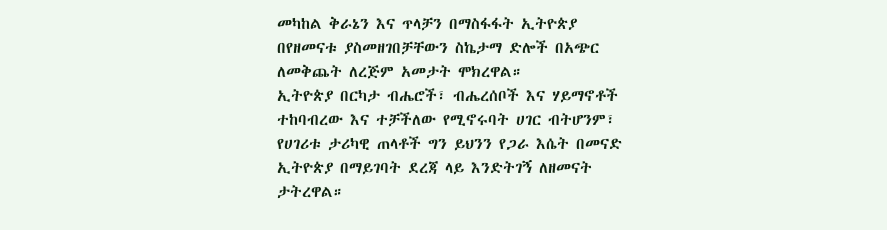መካከል ቅራኔን እና ጥላቻን በማስፋፋት ኢትዮጵያ በየዘመናቱ ያስመዘገበቻቸውን ስኬታማ ድሎች በአጭር ለመቅጨት ለረጅም አመታት ሞክረዋል።
ኢትዮጵያ በርካታ ብሔሮች፣ ብሔረሰቦች እና ሃይማኖቶች ተከባብረው እና ተቻችለው የሚኖሩባት ሀገር ብትሆንም፣ የሀገሪቱ ታሪካዊ ጠላቶች ግን ይህንን የጋራ እሴት በመናድ ኢትዮጵያ በማይገባት ደረጃ ላይ እንድትገኝ ለዘመናት ታትረዋል።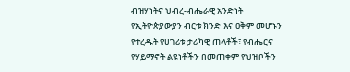ብዝሃነትና ህብረ-ብሔራዊ አንድነት የኢትዮጵያውያን ብርቱ ክንድ እና ዐቅም መሆኑን የተረዱት የሀገሪቱ ታሪካዊ ጠላቶች፣ የብሔርና የሃይማኖት ልዩነቶችን በመጠቀም የህዝቦችን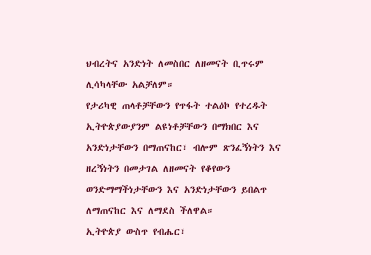ህብረትና አንድነት ለመስበር ለዘመናት ቢጥሩም ሊሳካላቸው አልቻለም።
የታሪካዊ ጠላቶቻቸውን የጥፋት ተልዕኮ የተረዱት ኢትዮጵያውያንም ልዩነቶቻቸውን በማክበር እና አንድነታቸውን በማጠናከር፣ ብሎም ጽንፈኝነትን እና ዘረኝነትን በመታገል ለዘመናት የቆየውን ወንድማማችነታቸውን እና አንድነታቸውን ይበልጥ ለማጠናከር እና ለማደስ ችለዋል።
ኢትዮጵያ ውስጥ የብሔር፣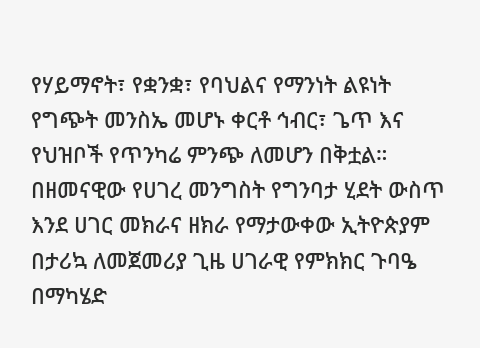የሃይማኖት፣ የቋንቋ፣ የባህልና የማንነት ልዩነት የግጭት መንስኤ መሆኑ ቀርቶ ኅብር፣ ጌጥ እና የህዝቦች የጥንካሬ ምንጭ ለመሆን በቅቷል።
በዘመናዊው የሀገረ መንግስት የግንባታ ሂደት ውስጥ እንደ ሀገር መክራና ዘክራ የማታውቀው ኢትዮጵያም በታሪኳ ለመጀመሪያ ጊዜ ሀገራዊ የምክክር ጉባዔ በማካሄድ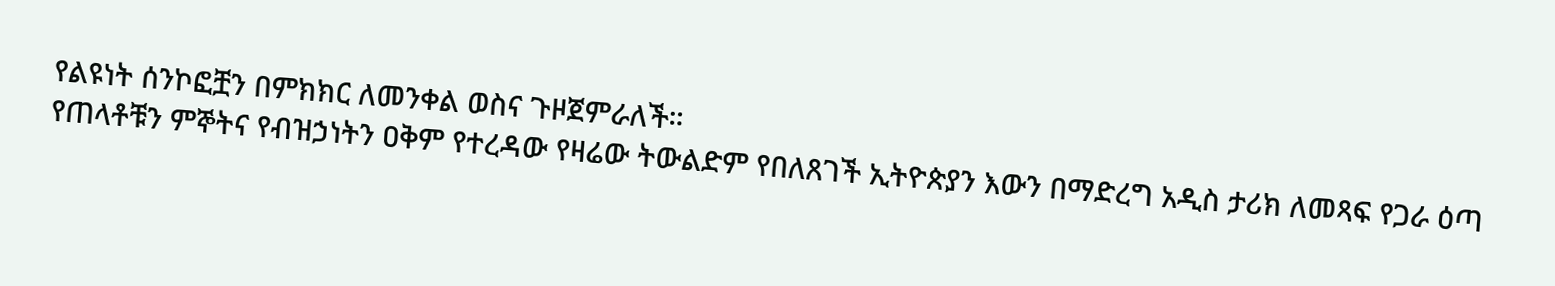የልዩነት ሰንኮፎቿን በምክክር ለመንቀል ወስና ጉዞጀምራለች።
የጠላቶቹን ምኞትና የብዝኃነትን ዐቅም የተረዳው የዛሬው ትውልድም የበለጸገች ኢትዮጵያን እውን በማድረግ አዲስ ታሪክ ለመጻፍ የጋራ ዕጣ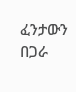ፈንታውን በጋራ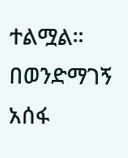ተልሟል።
በወንድማገኝ አሰፋ